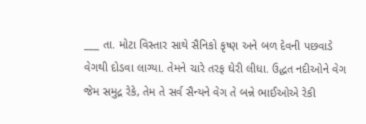___ તા. મોટા વિસ્તાર સાથે સૈનિકો કૃષ્ણ અને બળ દેવની પછવાડે વેગથી દોડવા લાગ્યા. તેમને ચારે તરફ ઘેરી લીધા. ઉદ્ધત નદીઓને વેગ જેમ સમુદ્ર રેકે, તેમ તે સર્વ સૈન્યને વેગ તે બન્ને ભાઈઓએ રેકી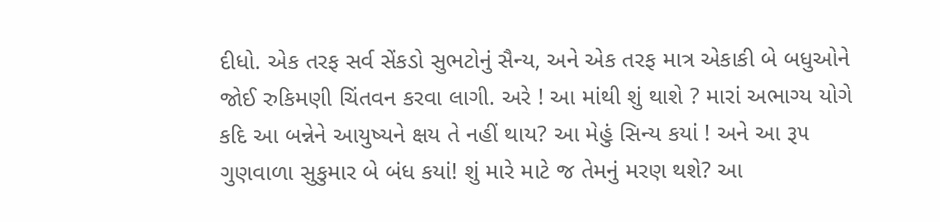દીધો. એક તરફ સર્વ સેંકડો સુભટોનું સૈન્ય, અને એક તરફ માત્ર એકાકી બે બધુઓને જોઈ રુકિમણી ચિંતવન કરવા લાગી. અરે ! આ માંથી શું થાશે ? મારાં અભાગ્ય યોગે કદિ આ બન્નેને આયુષ્યને ક્ષય તે નહીં થાય? આ મેહું સિન્ય કયાં ! અને આ રૂ૫ ગુણવાળા સુકુમાર બે બંધ કયાં! શું મારે માટે જ તેમનું મરણ થશે? આ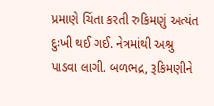પ્રમાણે ચિંતા કરતી રુકિમણું અત્યંત દુઃખી થઈ ગઈ. નેત્રમાંથી અશ્રુ પાડવા લાગી. બળભદ્ર, રૂકિમણીને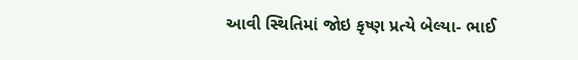આવી સ્થિતિમાં જોઇ કૃષ્ણ પ્રત્યે બેલ્યા- ભાઈ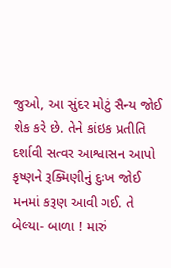જુઓ, આ સુંદર મોટું સૈન્ય જોઈ શેક કરે છે. તેને કાંઇક પ્રતીતિ દર્શાવી સત્વર આશ્વાસન આપો કૃષ્ણને રૂક્મિણીનું દુઃખ જોઈ મનમાં કરૂણ આવી ગઈ. તે બેલ્યા- બાળા ! મારું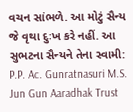વચન સાંભળે. આ મોટું સૈન્ય જે વૃથા દુઃખ કરે નહીં. આ સુભટના સૈન્યને તેના સ્વામી: P.P. Ac. Gunratnasuri M.S. Jun Gun Aaradhak Trust